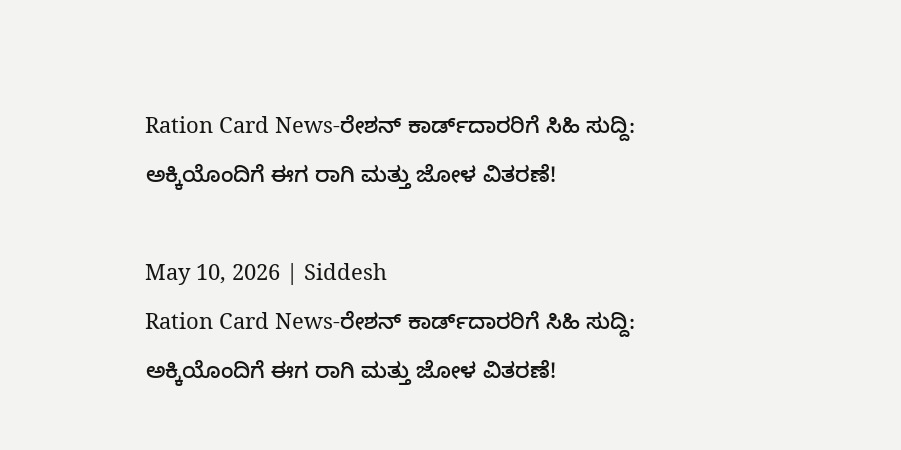Ration Card News-ರೇಶನ್ ಕಾರ್ಡ್‌ದಾರರಿಗೆ ಸಿಹಿ ಸುದ್ದಿ: ಅಕ್ಕಿಯೊಂದಿಗೆ ಈಗ ರಾಗಿ ಮತ್ತು ಜೋಳ ವಿತರಣೆ!

May 10, 2026 | Siddesh
Ration Card News-ರೇಶನ್ ಕಾರ್ಡ್‌ದಾರರಿಗೆ ಸಿಹಿ ಸುದ್ದಿ: ಅಕ್ಕಿಯೊಂದಿಗೆ ಈಗ ರಾಗಿ ಮತ್ತು ಜೋಳ ವಿತರಣೆ!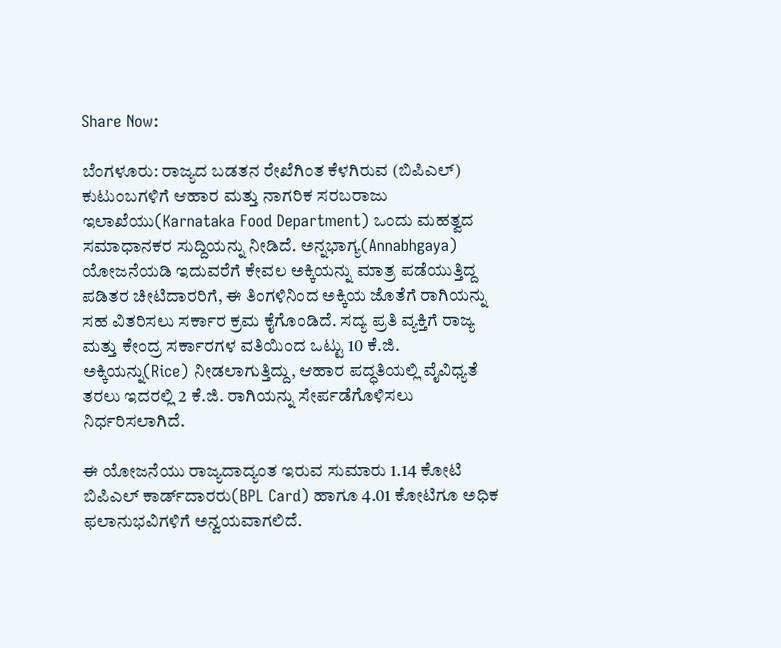Share Now:

ಬೆಂಗಳೂರು: ರಾಜ್ಯದ ಬಡತನ ರೇಖೆಗಿಂತ ಕೆಳಗಿರುವ (ಬಿಪಿಎಲ್) ಕುಟುಂಬಗಳಿಗೆ ಆಹಾರ ಮತ್ತು ನಾಗರಿಕ ಸರಬರಾಜು ಇಲಾಖೆಯು(Karnataka Food Department) ಒಂದು ಮಹತ್ವದ ಸಮಾಧಾನಕರ ಸುದ್ದಿಯನ್ನು ನೀಡಿದೆ. ಅನ್ನಭಾಗ್ಯ(Annabhgaya) ಯೋಜನೆಯಡಿ ಇದುವರೆಗೆ ಕೇವಲ ಅಕ್ಕಿಯನ್ನು ಮಾತ್ರ ಪಡೆಯುತ್ತಿದ್ದ ಪಡಿತರ ಚೀಟಿದಾರರಿಗೆ, ಈ ತಿಂಗಳಿನಿಂದ ಅಕ್ಕಿಯ ಜೊತೆಗೆ ರಾಗಿಯನ್ನು ಸಹ ವಿತರಿಸಲು ಸರ್ಕಾರ ಕ್ರಮ ಕೈಗೊಂಡಿದೆ. ಸದ್ಯ ಪ್ರತಿ ವ್ಯಕ್ತಿಗೆ ರಾಜ್ಯ ಮತ್ತು ಕೇಂದ್ರ ಸರ್ಕಾರಗಳ ವತಿಯಿಂದ ಒಟ್ಟು 10 ಕೆ.ಜಿ. ಅಕ್ಕಿಯನ್ನು(Rice) ನೀಡಲಾಗುತ್ತಿದ್ದು, ಆಹಾರ ಪದ್ಧತಿಯಲ್ಲಿ ವೈವಿಧ್ಯತೆ ತರಲು ಇದರಲ್ಲಿ 2 ಕೆ.ಜಿ. ರಾಗಿಯನ್ನು ಸೇರ್ಪಡೆಗೊಳಿಸಲು ನಿರ್ಧರಿಸಲಾಗಿದೆ.

ಈ ಯೋಜನೆಯು ರಾಜ್ಯದಾದ್ಯಂತ ಇರುವ ಸುಮಾರು 1.14 ಕೋಟಿ ಬಿಪಿಎಲ್ ಕಾರ್ಡ್‌ದಾರರು(BPL Card) ಹಾಗೂ 4.01 ಕೋಟಿಗೂ ಅಧಿಕ ಫಲಾನುಭವಿಗಳಿಗೆ ಅನ್ವಯವಾಗಲಿದೆ.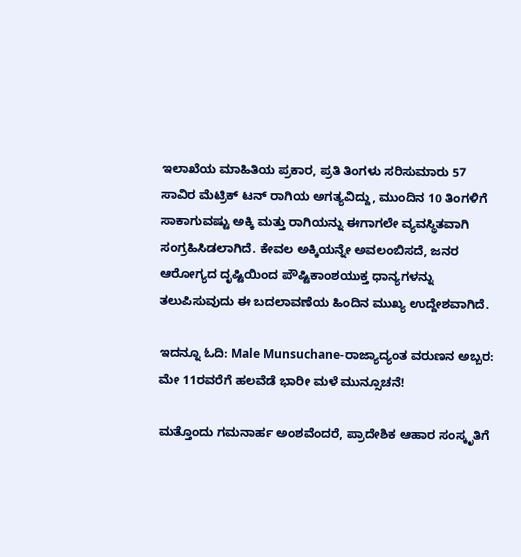ಇಲಾಖೆಯ ಮಾಹಿತಿಯ ಪ್ರಕಾರ, ಪ್ರತಿ ತಿಂಗಳು ಸರಿಸುಮಾರು 57 ಸಾವಿರ ಮೆಟ್ರಿಕ್ ಟನ್ ರಾಗಿಯ ಅಗತ್ಯವಿದ್ದು, ಮುಂದಿನ 10 ತಿಂಗಳಿಗೆ ಸಾಕಾಗುವಷ್ಟು ಅಕ್ಕಿ ಮತ್ತು ರಾಗಿಯನ್ನು ಈಗಾಗಲೇ ವ್ಯವಸ್ಥಿತವಾಗಿ ಸಂಗ್ರಹಿಸಿಡಲಾಗಿದೆ. ಕೇವಲ ಅಕ್ಕಿಯನ್ನೇ ಅವಲಂಬಿಸದೆ, ಜನರ ಆರೋಗ್ಯದ ದೃಷ್ಟಿಯಿಂದ ಪೌಷ್ಟಿಕಾಂಶಯುಕ್ತ ಧಾನ್ಯಗಳನ್ನು ತಲುಪಿಸುವುದು ಈ ಬದಲಾವಣೆಯ ಹಿಂದಿನ ಮುಖ್ಯ ಉದ್ದೇಶವಾಗಿದೆ.

ಇದನ್ನೂ ಓದಿ: Male Munsuchane-ರಾಜ್ಯಾದ್ಯಂತ ವರುಣನ ಅಬ್ಬರ: ಮೇ 11ರವರೆಗೆ ಹಲವೆಡೆ ಭಾರೀ ಮಳೆ ಮುನ್ಸೂಚನೆ!

ಮತ್ತೊಂದು ಗಮನಾರ್ಹ ಅಂಶವೆಂದರೆ, ಪ್ರಾದೇಶಿಕ ಆಹಾರ ಸಂಸ್ಕೃತಿಗೆ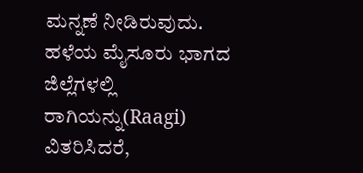ಮನ್ನಣೆ ನೀಡಿರುವುದು. ಹಳೆಯ ಮೈಸೂರು ಭಾಗದ ಜಿಲ್ಲೆಗಳಲ್ಲಿ ರಾಗಿಯನ್ನು(Raagi) ವಿತರಿಸಿದರೆ,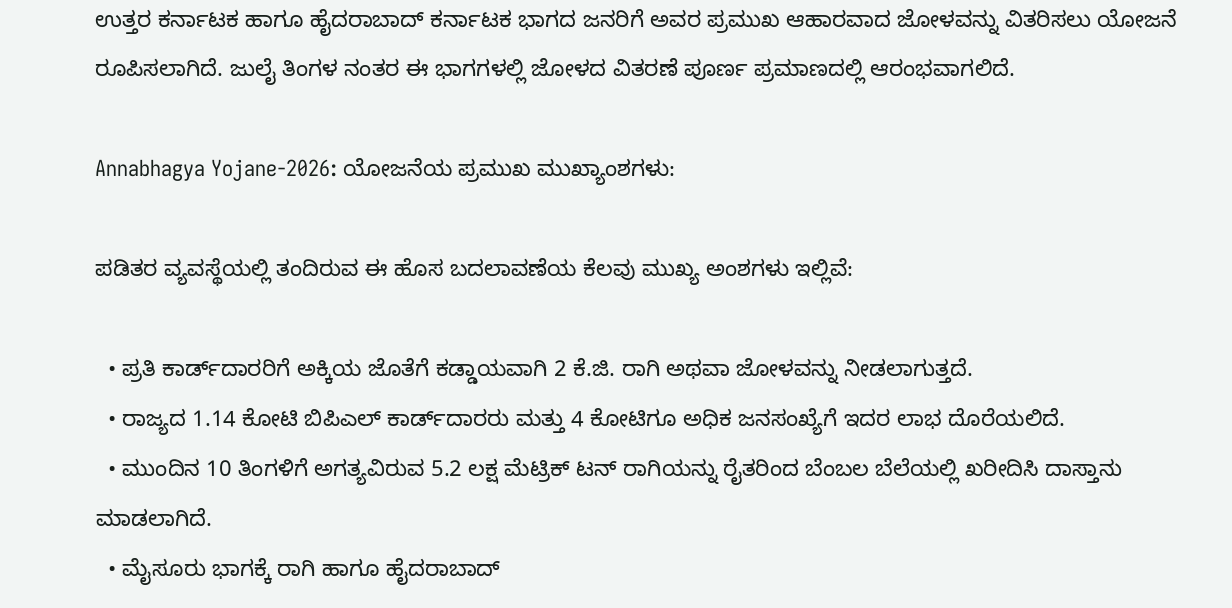ಉತ್ತರ ಕರ್ನಾಟಕ ಹಾಗೂ ಹೈದರಾಬಾದ್ ಕರ್ನಾಟಕ ಭಾಗದ ಜನರಿಗೆ ಅವರ ಪ್ರಮುಖ ಆಹಾರವಾದ ಜೋಳವನ್ನು ವಿತರಿಸಲು ಯೋಜನೆ ರೂಪಿಸಲಾಗಿದೆ. ಜುಲೈ ತಿಂಗಳ ನಂತರ ಈ ಭಾಗಗಳಲ್ಲಿ ಜೋಳದ ವಿತರಣೆ ಪೂರ್ಣ ಪ್ರಮಾಣದಲ್ಲಿ ಆರಂಭವಾಗಲಿದೆ.

Annabhagya Yojane-2026: ಯೋಜನೆಯ ಪ್ರಮುಖ ಮುಖ್ಯಾಂಶಗಳು:

ಪಡಿತರ ವ್ಯವಸ್ಥೆಯಲ್ಲಿ ತಂದಿರುವ ಈ ಹೊಸ ಬದಲಾವಣೆಯ ಕೆಲವು ಮುಖ್ಯ ಅಂಶಗಳು ಇಲ್ಲಿವೆ:

  • ಪ್ರತಿ ಕಾರ್ಡ್‌ದಾರರಿಗೆ ಅಕ್ಕಿಯ ಜೊತೆಗೆ ಕಡ್ಡಾಯವಾಗಿ 2 ಕೆ.ಜಿ. ರಾಗಿ ಅಥವಾ ಜೋಳವನ್ನು ನೀಡಲಾಗುತ್ತದೆ.
  • ರಾಜ್ಯದ 1.14 ಕೋಟಿ ಬಿಪಿಎಲ್ ಕಾರ್ಡ್‌ದಾರರು ಮತ್ತು 4 ಕೋಟಿಗೂ ಅಧಿಕ ಜನಸಂಖ್ಯೆಗೆ ಇದರ ಲಾಭ ದೊರೆಯಲಿದೆ.
  • ಮುಂದಿನ 10 ತಿಂಗಳಿಗೆ ಅಗತ್ಯವಿರುವ 5.2 ಲಕ್ಷ ಮೆಟ್ರಿಕ್ ಟನ್ ರಾಗಿಯನ್ನು ರೈತರಿಂದ ಬೆಂಬಲ ಬೆಲೆಯಲ್ಲಿ ಖರೀದಿಸಿ ದಾಸ್ತಾನು ಮಾಡಲಾಗಿದೆ.
  • ಮೈಸೂರು ಭಾಗಕ್ಕೆ ರಾಗಿ ಹಾಗೂ ಹೈದರಾಬಾದ್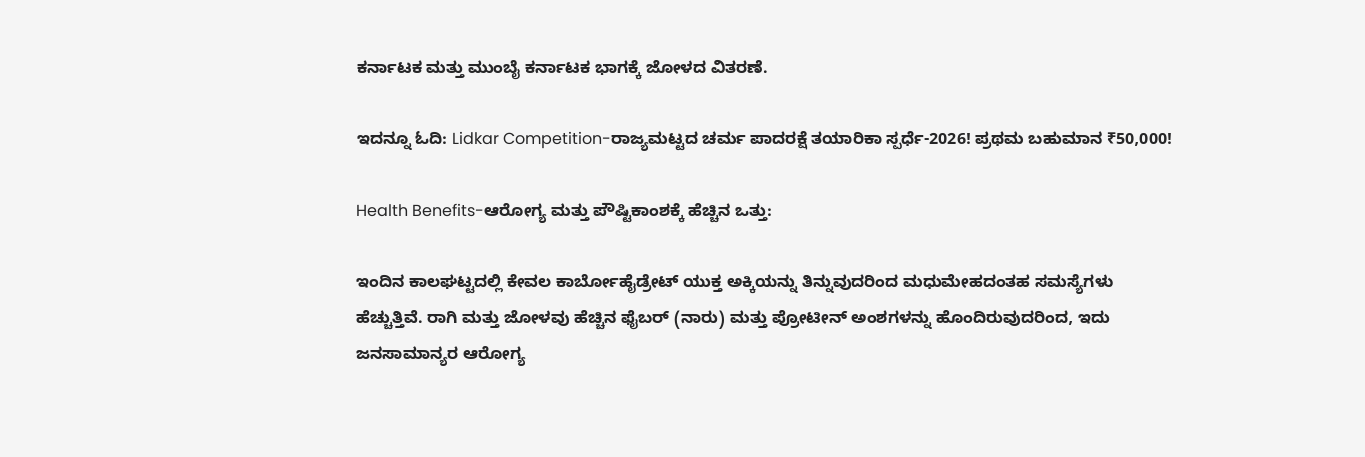ಕರ್ನಾಟಕ ಮತ್ತು ಮುಂಬೈ ಕರ್ನಾಟಕ ಭಾಗಕ್ಕೆ ಜೋಳದ ವಿತರಣೆ.

ಇದನ್ನೂ ಓದಿ: Lidkar Competition-ರಾಜ್ಯಮಟ್ಟದ ಚರ್ಮ ಪಾದರಕ್ಷೆ ತಯಾರಿಕಾ ಸ್ಪರ್ಧೆ-2026! ಪ್ರಥಮ ಬಹುಮಾನ ₹50,000!

Health Benefits-ಆರೋಗ್ಯ ಮತ್ತು ಪೌಷ್ಟಿಕಾಂಶಕ್ಕೆ ಹೆಚ್ಚಿನ ಒತ್ತು:

ಇಂದಿನ ಕಾಲಘಟ್ಟದಲ್ಲಿ ಕೇವಲ ಕಾರ್ಬೋಹೈಡ್ರೇಟ್ ಯುಕ್ತ ಅಕ್ಕಿಯನ್ನು ತಿನ್ನುವುದರಿಂದ ಮಧುಮೇಹದಂತಹ ಸಮಸ್ಯೆಗಳು ಹೆಚ್ಚುತ್ತಿವೆ. ರಾಗಿ ಮತ್ತು ಜೋಳವು ಹೆಚ್ಚಿನ ಫೈಬರ್ (ನಾರು) ಮತ್ತು ಪ್ರೋಟೀನ್ ಅಂಶಗಳನ್ನು ಹೊಂದಿರುವುದರಿಂದ, ಇದು ಜನಸಾಮಾನ್ಯರ ಆರೋಗ್ಯ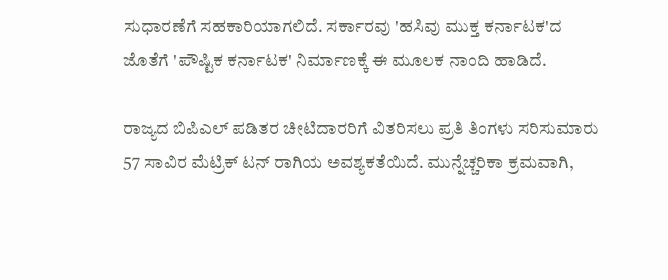ಸುಧಾರಣೆಗೆ ಸಹಕಾರಿಯಾಗಲಿದೆ. ಸರ್ಕಾರವು 'ಹಸಿವು ಮುಕ್ತ ಕರ್ನಾಟಕ'ದ ಜೊತೆಗೆ 'ಪೌಷ್ಟಿಕ ಕರ್ನಾಟಕ' ನಿರ್ಮಾಣಕ್ಕೆ ಈ ಮೂಲಕ ನಾಂದಿ ಹಾಡಿದೆ.

ರಾಜ್ಯದ ಬಿಪಿಎಲ್ ಪಡಿತರ ಚೀಟಿದಾರರಿಗೆ ವಿತರಿಸಲು ಪ್ರತಿ ತಿಂಗಳು ಸರಿಸುಮಾರು 57 ಸಾವಿರ ಮೆಟ್ರಿಕ್ ಟನ್ ರಾಗಿಯ ಅವಶ್ಯಕತೆಯಿದೆ. ಮುನ್ನೆಚ್ಚರಿಕಾ ಕ್ರಮವಾಗಿ,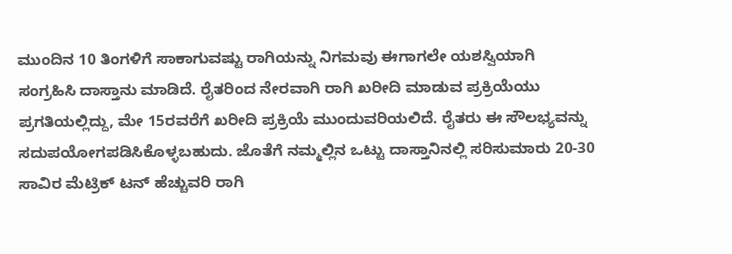ಮುಂದಿನ 10 ತಿಂಗಳಿಗೆ ಸಾಕಾಗುವಷ್ಟು ರಾಗಿಯನ್ನು ನಿಗಮವು ಈಗಾಗಲೇ ಯಶಸ್ವಿಯಾಗಿ ಸಂಗ್ರಹಿಸಿ ದಾಸ್ತಾನು ಮಾಡಿದೆ. ರೈತರಿಂದ ನೇರವಾಗಿ ರಾಗಿ ಖರೀದಿ ಮಾಡುವ ಪ್ರಕ್ರಿಯೆಯು ಪ್ರಗತಿಯಲ್ಲಿದ್ದು, ಮೇ 15ರವರೆಗೆ ಖರೀದಿ ಪ್ರಕ್ರಿಯೆ ಮುಂದುವರಿಯಲಿದೆ. ರೈತರು ಈ ಸೌಲಭ್ಯವನ್ನು ಸದುಪಯೋಗಪಡಿಸಿಕೊಳ್ಳಬಹುದು. ಜೊತೆಗೆ ನಮ್ಮಲ್ಲಿನ ಒಟ್ಟು ದಾಸ್ತಾನಿನಲ್ಲಿ ಸರಿಸುಮಾರು 20-30 ಸಾವಿರ ಮೆಟ್ರಿಕ್ ಟನ್ ಹೆಚ್ಚುವರಿ ರಾಗಿ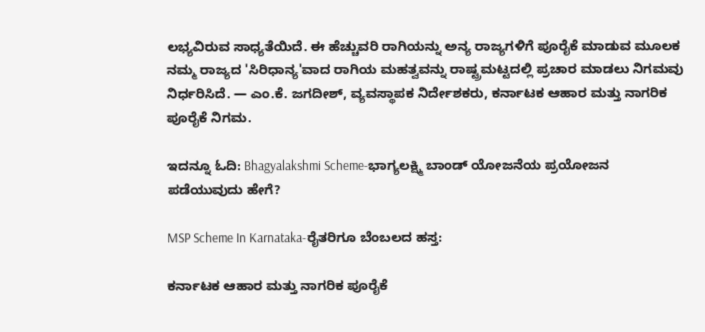ಲಭ್ಯವಿರುವ ಸಾಧ್ಯತೆಯಿದೆ. ಈ ಹೆಚ್ಚುವರಿ ರಾಗಿಯನ್ನು ಅನ್ಯ ರಾಜ್ಯಗಳಿಗೆ ಪೂರೈಕೆ ಮಾಡುವ ಮೂಲಕ ನಮ್ಮ ರಾಜ್ಯದ 'ಸಿರಿಧಾನ್ಯ'ವಾದ ರಾಗಿಯ ಮಹತ್ವವನ್ನು ರಾಷ್ಟ್ರಮಟ್ಟದಲ್ಲಿ ಪ್ರಚಾರ ಮಾಡಲು ನಿಗಮವು ನಿರ್ಧರಿಸಿದೆ. — ಎಂ.ಕೆ. ಜಗದೀಶ್, ವ್ಯವಸ್ಥಾಪಕ ನಿರ್ದೇಶಕರು, ಕರ್ನಾಟಕ ಆಹಾರ ಮತ್ತು ನಾಗರಿಕ ಪೂರೈಕೆ ನಿಗಮ.

ಇದನ್ನೂ ಓದಿ: Bhagyalakshmi Scheme-ಭಾಗ್ಯಲಕ್ಷ್ಮಿ ಬಾಂಡ್ ಯೋಜನೆಯ ಪ್ರಯೋಜನ ಪಡೆಯುವುದು ಹೇಗೆ?

MSP Scheme In Karnataka-ರೈತರಿಗೂ ಬೆಂಬಲದ ಹಸ್ತ:

ಕರ್ನಾಟಕ ಆಹಾರ ಮತ್ತು ನಾಗರಿಕ ಪೂರೈಕೆ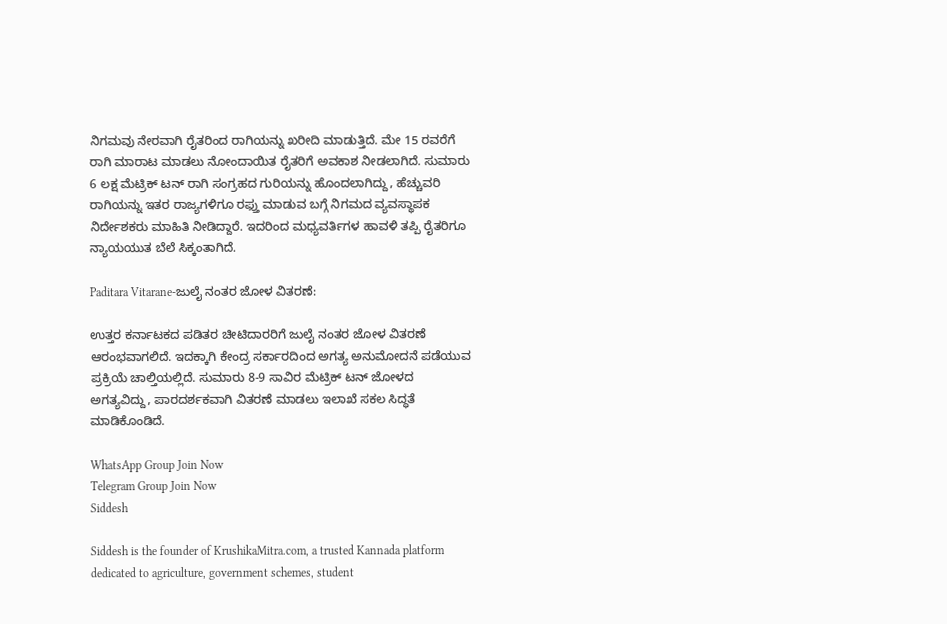ನಿಗಮವು ನೇರವಾಗಿ ರೈತರಿಂದ ರಾಗಿಯನ್ನು ಖರೀದಿ ಮಾಡುತ್ತಿದೆ. ಮೇ 15 ರವರೆಗೆ ರಾಗಿ ಮಾರಾಟ ಮಾಡಲು ನೋಂದಾಯಿತ ರೈತರಿಗೆ ಅವಕಾಶ ನೀಡಲಾಗಿದೆ. ಸುಮಾರು 6 ಲಕ್ಷ ಮೆಟ್ರಿಕ್ ಟನ್ ರಾಗಿ ಸಂಗ್ರಹದ ಗುರಿಯನ್ನು ಹೊಂದಲಾಗಿದ್ದು, ಹೆಚ್ಚುವರಿ ರಾಗಿಯನ್ನು ಇತರ ರಾಜ್ಯಗಳಿಗೂ ರಫ್ತು ಮಾಡುವ ಬಗ್ಗೆ ನಿಗಮದ ವ್ಯವಸ್ಥಾಪಕ ನಿರ್ದೇಶಕರು ಮಾಹಿತಿ ನೀಡಿದ್ದಾರೆ. ಇದರಿಂದ ಮಧ್ಯವರ್ತಿಗಳ ಹಾವಳಿ ತಪ್ಪಿ ರೈತರಿಗೂ ನ್ಯಾಯಯುತ ಬೆಲೆ ಸಿಕ್ಕಂತಾಗಿದೆ.

Paditara Vitarane-ಜುಲೈ ನಂತರ ಜೋಳ ವಿತರಣೆ:

ಉತ್ತರ ಕರ್ನಾಟಕದ ಪಡಿತರ ಚೀಟಿದಾರರಿಗೆ ಜುಲೈ ನಂತರ ಜೋಳ ವಿತರಣೆ ಆರಂಭವಾಗಲಿದೆ. ಇದಕ್ಕಾಗಿ ಕೇಂದ್ರ ಸರ್ಕಾರದಿಂದ ಅಗತ್ಯ ಅನುಮೋದನೆ ಪಡೆಯುವ ಪ್ರಕ್ರಿಯೆ ಚಾಲ್ತಿಯಲ್ಲಿದೆ. ಸುಮಾರು 8-9 ಸಾವಿರ ಮೆಟ್ರಿಕ್ ಟನ್ ಜೋಳದ ಅಗತ್ಯವಿದ್ದು, ಪಾರದರ್ಶಕವಾಗಿ ವಿತರಣೆ ಮಾಡಲು ಇಲಾಖೆ ಸಕಲ ಸಿದ್ಧತೆ ಮಾಡಿಕೊಂಡಿದೆ.

WhatsApp Group Join Now
Telegram Group Join Now
Siddesh

Siddesh is the founder of KrushikaMitra.com, a trusted Kannada platform dedicated to agriculture, government schemes, student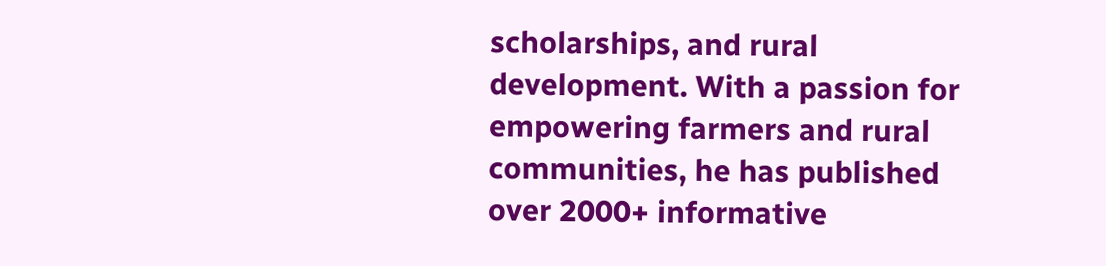scholarships, and rural development. With a passion for empowering farmers and rural communities, he has published over 2000+ informative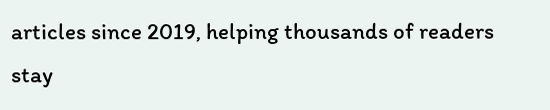articles since 2019, helping thousands of readers stay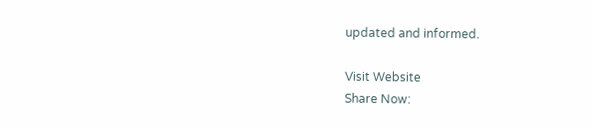updated and informed.

Visit Website
Share Now: